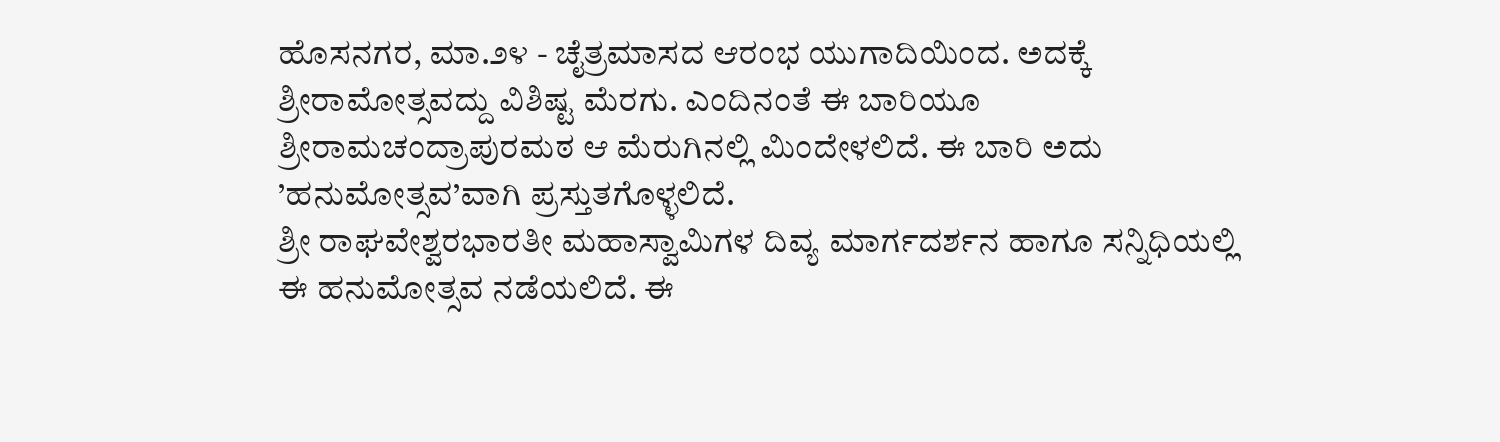ಹೊಸನಗರ, ಮಾ.೨೪ - ಚೈತ್ರಮಾಸದ ಆರಂಭ ಯುಗಾದಿಯಿಂದ. ಅದಕ್ಕೆ ಶ್ರೀರಾಮೋತ್ಸವದ್ದು ವಿಶಿಷ್ಟ ಮೆರಗು. ಎಂದಿನಂತೆ ಈ ಬಾರಿಯೂ ಶ್ರೀರಾಮಚಂದ್ರಾಪುರಮಠ ಆ ಮೆರುಗಿನಲ್ಲಿ ಮಿಂದೇಳಲಿದೆ. ಈ ಬಾರಿ ಅದು ’ಹನುಮೋತ್ಸವ’ವಾಗಿ ಪ್ರಸ್ತುತಗೊಳ್ಳಲಿದೆ.
ಶ್ರೀ ರಾಘವೇಶ್ವರಭಾರತೀ ಮಹಾಸ್ವಾಮಿಗಳ ದಿವ್ಯ ಮಾರ್ಗದರ್ಶನ ಹಾಗೂ ಸನ್ನಿಧಿಯಲ್ಲಿ ಈ ಹನುಮೋತ್ಸವ ನಡೆಯಲಿದೆ. ಈ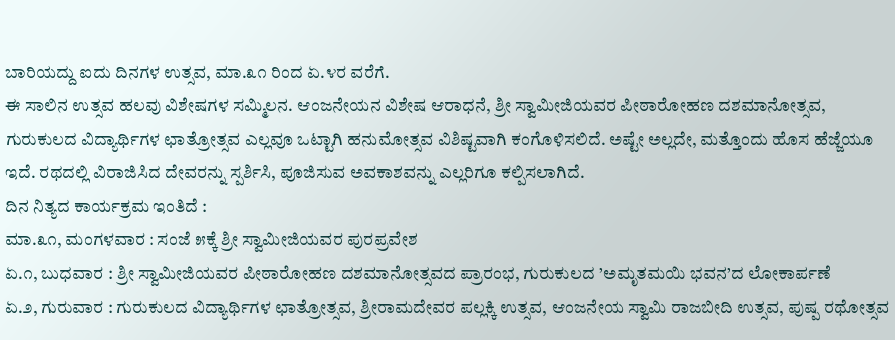ಬಾರಿಯದ್ದು ಐದು ದಿನಗಳ ಉತ್ಸವ, ಮಾ.೩೧ ರಿಂದ ಏ.೪ರ ವರೆಗೆ.
ಈ ಸಾಲಿನ ಉತ್ಸವ ಹಲವು ವಿಶೇಷಗಳ ಸಮ್ಮಿಲನ. ಆಂಜನೇಯನ ವಿಶೇಷ ಆರಾಧನೆ, ಶ್ರೀ ಸ್ವಾಮೀಜಿಯವರ ಪೀಠಾರೋಹಣ ದಶಮಾನೋತ್ಸವ, ಗುರುಕುಲದ ವಿದ್ಯಾರ್ಥಿಗಳ ಛಾತ್ರೋತ್ಸವ ಎಲ್ಲವೂ ಒಟ್ಟಾಗಿ ಹನುಮೋತ್ಸವ ವಿಶಿಷ್ಟವಾಗಿ ಕಂಗೊಳಿಸಲಿದೆ. ಅಷ್ಟೇ ಅಲ್ಲದೇ, ಮತ್ತೊಂದು ಹೊಸ ಹೆಜ್ಜೆಯೂ ಇದೆ. ರಥದಲ್ಲಿ ವಿರಾಜಿಸಿದ ದೇವರನ್ನು ಸ್ಪರ್ಶಿಸಿ, ಪೂಜಿಸುವ ಅವಕಾಶವನ್ನು ಎಲ್ಲರಿಗೂ ಕಲ್ಪಿಸಲಾಗಿದೆ.
ದಿನ ನಿತ್ಯದ ಕಾರ್ಯಕ್ರಮ ಇಂತಿದೆ :
ಮಾ.೩೧, ಮಂಗಳವಾರ : ಸಂಜೆ ೫ಕ್ಕೆ ಶ್ರೀ ಸ್ವಾಮೀಜಿಯವರ ಪುರಪ್ರವೇಶ
ಏ.೧, ಬುಧವಾರ : ಶ್ರೀ ಸ್ವಾಮೀಜಿಯವರ ಪೀಠಾರೋಹಣ ದಶಮಾನೋತ್ಸವದ ಪ್ರಾರಂಭ, ಗುರುಕುಲದ ’ಅಮೃತಮಯಿ ಭವನ’ದ ಲೋಕಾರ್ಪಣೆ
ಏ.೨, ಗುರುವಾರ : ಗುರುಕುಲದ ವಿದ್ಯಾರ್ಥಿಗಳ ಛಾತ್ರೋತ್ಸವ, ಶ್ರೀರಾಮದೇವರ ಪಲ್ಲಕ್ಕಿ ಉತ್ಸವ, ಆಂಜನೇಯ ಸ್ವಾಮಿ ರಾಜಬೀದಿ ಉತ್ಸವ, ಪುಷ್ಪ ರಥೋತ್ಸವ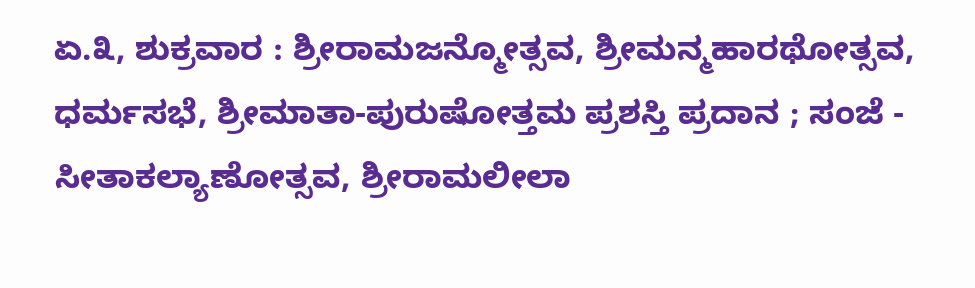ಏ.೩, ಶುಕ್ರವಾರ : ಶ್ರೀರಾಮಜನ್ಮೋತ್ಸವ, ಶ್ರೀಮನ್ಮಹಾರಥೋತ್ಸವ, ಧರ್ಮಸಭೆ, ಶ್ರೀಮಾತಾ-ಪುರುಷೋತ್ತಮ ಪ್ರಶಸ್ತಿ ಪ್ರದಾನ ; ಸಂಜೆ - ಸೀತಾಕಲ್ಯಾಣೋತ್ಸವ, ಶ್ರೀರಾಮಲೀಲಾ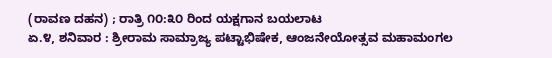(ರಾವಣ ದಹನ) ; ರಾತ್ರಿ ೧೦:೩೦ ರಿಂದ ಯಕ್ಷಗಾನ ಬಯಲಾಟ
ಏ.೪, ಶನಿವಾರ : ಶ್ರೀರಾಮ ಸಾಮ್ರಾಜ್ಯ ಪಟ್ಟಾಭಿಷೇಕ, ಆಂಜನೇಯೋತ್ಸವ ಮಹಾಮಂಗಲ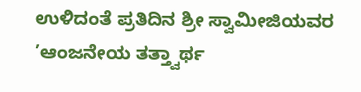ಉಳಿದಂತೆ ಪ್ರತಿದಿನ ಶ್ರೀ ಸ್ವಾಮೀಜಿಯವರ ’ಆಂಜನೇಯ ತತ್ತ್ವಾರ್ಥ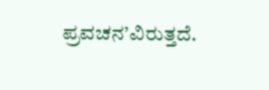ಪ್ರವಚನ’ವಿರುತ್ತದೆ.